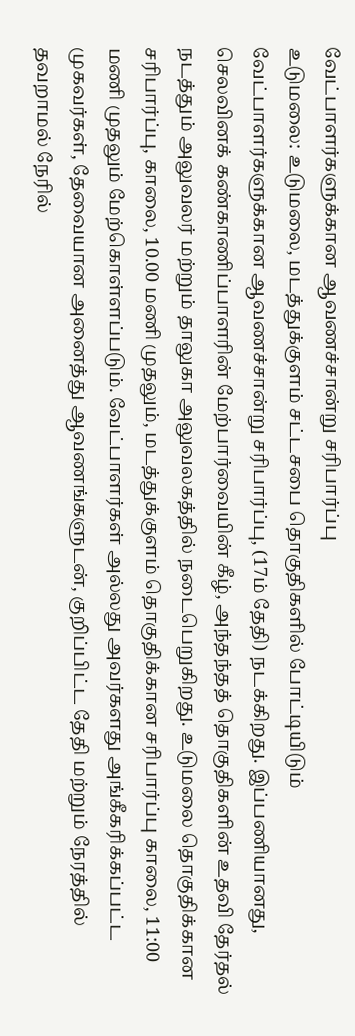வேட்பாளர்களுக்கான ஆவணச்சான்று சரிபார்ப்பு
உடுமலை: உடுமலை, மடத்துக்குளம் சட்டசபை தொகுதிகளில் போட்டியிடும் வேட்பாளர்களுக்கான ஆவணச்சான்று சரிபார்ப்பு, (17ம் தேதி) நடக்கிறது. இப்பணியானது, செலவினக் கண்காணிப்பாளரின் மேற்பார்வையின் கீழ், அந்தந்தத் தொகுதிகளின் உதவி தேர்தல் நடத்தும் அலுவலர் மற்றும் தாலுகா அலுவலகத்தில் நடைபெறுகிறது. உடுமலை தொகுதிக்கான சரிபார்ப்பு, காலை, 10.00 மணி முதலும், மடத்துக்குளம் தொகுதிக்கான சரிபார்ப்பு காலை, 11:00 மணி முதலும் மேற்கொள்ளப்படும். வேட்பாளர்கள் அல்லது அவர்களது அங்கீகரிக்கப்பட்ட முகவர்கள், தேவையான அனைத்து ஆவணங்களுடன், குறிப்பிட்ட தேதி மற்றும் நேரத்தில் தவறாமல் நேரில்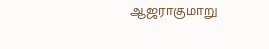ஆஜராகுமாறு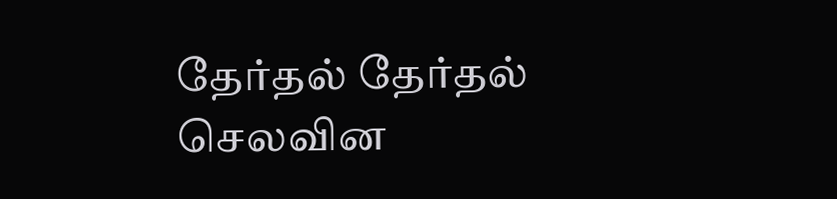தேர்தல் தேர்தல் செலவின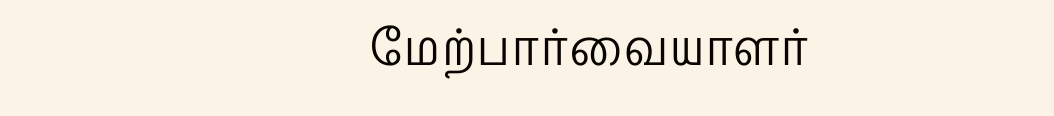மேற்பார்வையாளர்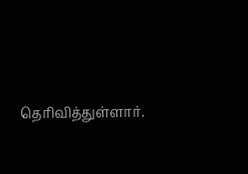தெரிவித்துள்ளார்.